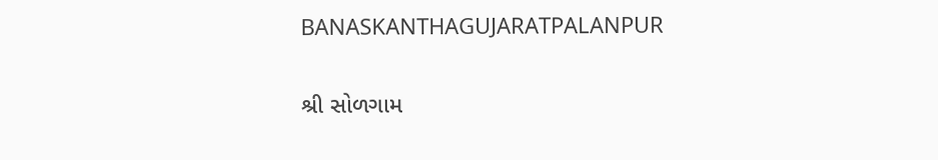BANASKANTHAGUJARATPALANPUR

શ્રી સોળગામ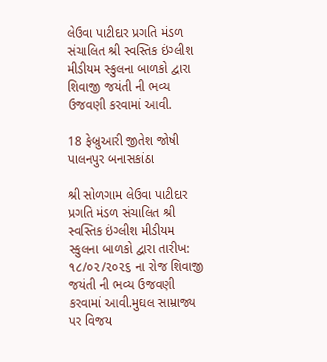લેઉવા પાટીદાર પ્રગતિ મંડળ સંચાલિત શ્રી સ્વસ્તિક ઇંગ્લીશ મીડીયમ સ્કુલના બાળકો દ્વારા શિવાજી જયંતી ની ભવ્ય ઉજવણી કરવામાં આવી.

18 ફેબ્રુઆરી જીતેશ જોષી પાલનપુર બનાસકાંઠા

શ્રી સોળગામ લેઉવા પાટીદાર પ્રગતિ મંડળ સંચાલિત શ્રી સ્વસ્તિક ઇંગ્લીશ મીડીયમ સ્કુલના બાળકો દ્વારા તારીખ: ૧૮/૦૨/૨૦૨૬ ના રોજ શિવાજી જયંતી ની ભવ્ય ઉજવણી કરવામાં આવી.મુઘલ સામ્રાજ્ય પર વિજય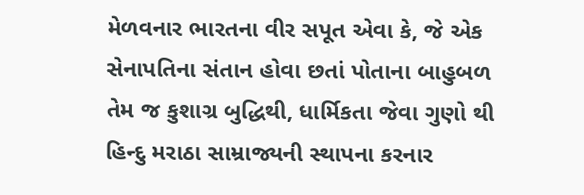મેળવનાર ભારતના વીર સપૂત એવા કે, જે એક સેનાપતિના સંતાન હોવા છતાં પોતાના બાહુબળ તેમ જ કુશાગ્ર બુદ્ધિથી, ધાર્મિકતા જેવા ગુણો થી હિન્દુ મરાઠા સામ્રાજ્યની સ્થાપના કરનાર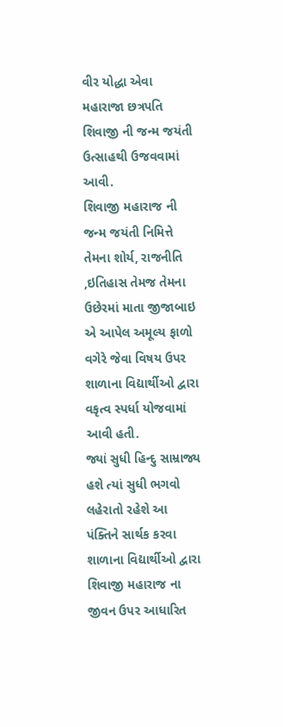વીર યોદ્ધા એવા મહારાજા છત્રપતિ શિવાજી ની જન્મ જયંતી ઉત્સાહથી ઉજવવામાં આવી.
શિવાજી મહારાજ ની જન્મ જયંતી નિમિત્તે તેમના શોર્ય, રાજનીતિ ,ઇતિહાસ તેમજ તેમના ઉછેરમાં માતા જીજાબાઇ એ આપેલ અમૂલ્ય ફાળો વગેરે જેવા વિષય ઉપર શાળાના વિદ્યાર્થીઓ દ્વારા વકૃત્વ સ્પર્ધા યોજવામાં આવી હતી.
જ્યાં સુધી હિન્દુ સામ્રાજ્ય હશે ત્યાં સુધી ભગવો લહેરાતો રહેશે આ પંક્તિને સાર્થક કરવા શાળાના વિદ્યાર્થીઓ દ્વારા શિવાજી મહારાજ ના જીવન ઉપર આધારિત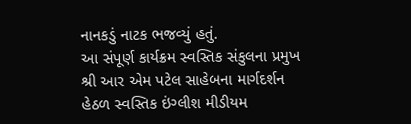નાનકડું નાટક ભજવ્યું હતું.
આ સંપૂર્ણ કાર્યક્રમ સ્વસ્તિક સંકુલના પ્રમુખ શ્રી આર એમ પટેલ સાહેબના માર્ગદર્શન હેઠળ સ્વસ્તિક ઇંગ્લીશ મીડીયમ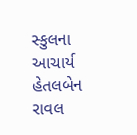સ્કુલના આચાર્ય હેતલબેન રાવલ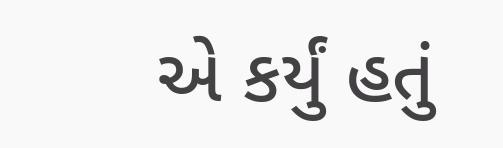એ કર્યું હતું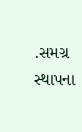.સમગ્ર સ્થાપના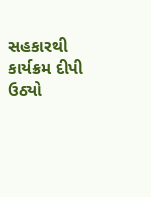સહકારથી કાર્યક્રમ દીપી ઉઠ્યો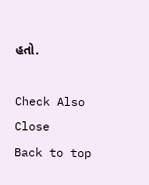હતો.

Check Also
Close
Back to top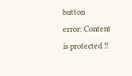button
error: Content is protected !!